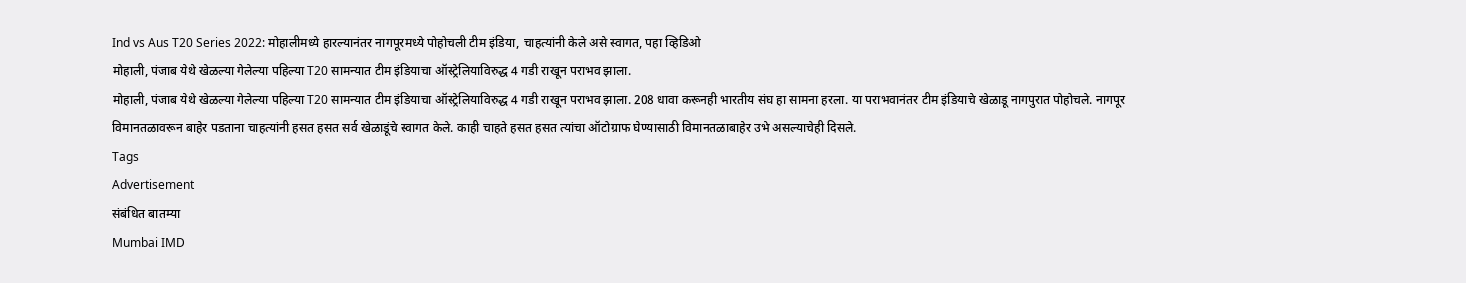Ind vs Aus T20 Series 2022: मोहालीमध्ये हारल्यानंतर नागपूरमध्ये पोहोचली टीम इंडिया, चाहत्यांनी केले असे स्वागत, पहा व्हिडिओ
मोहाली, पंजाब येथे खेळल्या गेलेल्या पहिल्या T20 सामन्यात टीम इंडियाचा ऑस्ट्रेलियाविरुद्ध 4 गडी राखून पराभव झाला.
मोहाली, पंजाब येथे खेळल्या गेलेल्या पहिल्या T20 सामन्यात टीम इंडियाचा ऑस्ट्रेलियाविरुद्ध 4 गडी राखून पराभव झाला. 208 धावा करूनही भारतीय संघ हा सामना हरला. या पराभवानंतर टीम इंडियाचे खेळाडू नागपुरात पोहोचले. नागपूर विमानतळावरून बाहेर पडताना चाहत्यांनी हसत हसत सर्व खेळाडूंचे स्वागत केले. काही चाहते हसत हसत त्यांचा ऑटोग्राफ घेण्यासाठी विमानतळाबाहेर उभे असल्याचेही दिसले.
Tags
Advertisement
संबंधित बातम्या
Mumbai IMD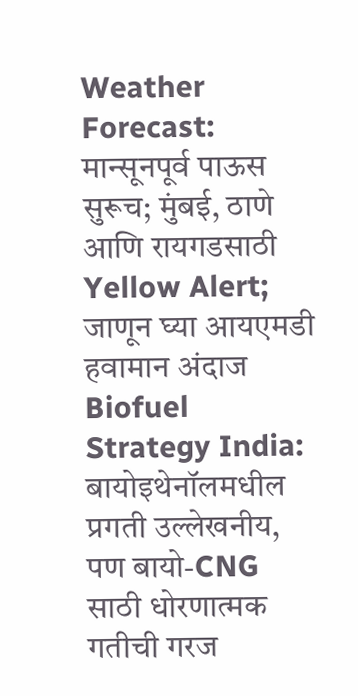Weather Forecast: मान्सूनपूर्व पाऊस सुरूच; मुंबई, ठाणे आणि रायगडसाठी Yellow Alert; जाणून घ्या आयएमडी हवामान अंदाज
Biofuel Strategy India: बायोइथेनॉलमधील प्रगती उल्लेखनीय, पण बायो-CNG साठी धोरणात्मक गतीची गरज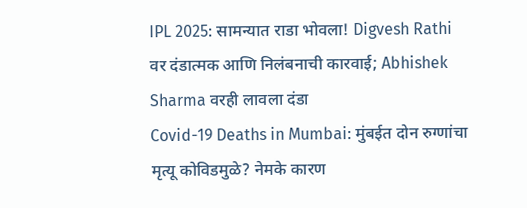IPL 2025: सामन्यात राडा भोवला! Digvesh Rathi वर दंडात्मक आणि निलंबनाची कारवाई; Abhishek Sharma वरही लावला दंडा
Covid-19 Deaths in Mumbai: मुंबईत दोन रुग्णांचा मृत्यू कोविडमुळे? नेमके कारण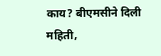काय? बीएमसीने दिली महिती,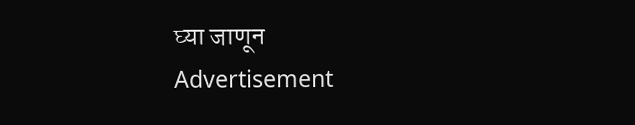घ्या जाणून
Advertisement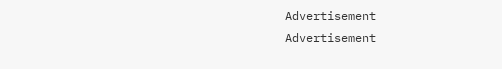Advertisement
Advertisement